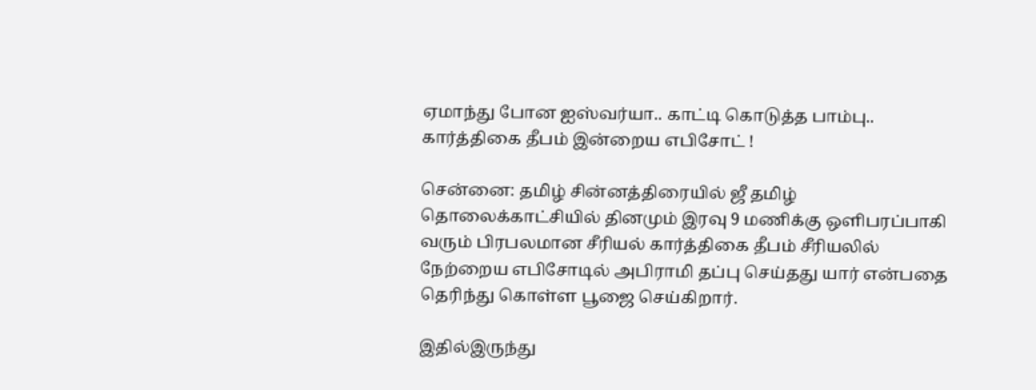ஏமாந்து போன ஐஸ்வர்யா.. காட்டி கொடுத்த பாம்பு.. கார்த்திகை தீபம் இன்றைய எபிசோட் !

சென்னை: தமிழ் சின்னத்திரையில் ஜீ தமிழ் தொலைக்காட்சியில் தினமும் இரவு 9 மணிக்கு ஒளிபரப்பாகி வரும் பிரபலமான சீரியல் கார்த்திகை தீபம் சீரியலில் நேற்றைய எபிசோடில் அபிராமி தப்பு செய்தது யார் என்பதை தெரிந்து கொள்ள பூஜை செய்கிறார்.

இதில்இருந்து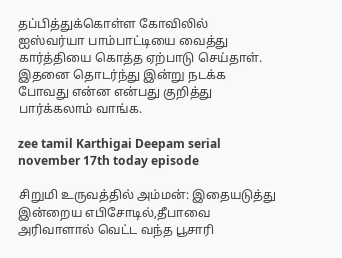தப்பித்துக்கொள்ள கோவிலில் ஐஸ்வர்யா பாம்பாட்டியை வைத்து கார்த்தியை கொத்த ஏற்பாடு செய்தாள். இதனை தொடர்ந்து இன்று நடக்க போவது என்ன என்பது குறித்து பார்க்கலாம் வாங்க.

zee tamil Karthigai Deepam serial november 17th today episode

சிறுமி உருவத்தில் அம்மன்: இதையடுத்து இன்றைய எபிசோடில்,தீபாவை அரிவாளால் வெட்ட வந்த பூசாரி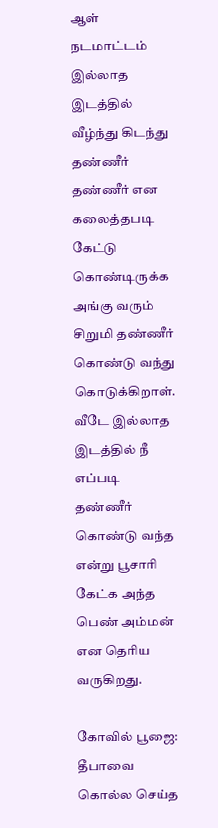ஆள் நடமாட்டம் இல்லாத இடத்தில் வீழ்ந்து கிடந்து தண்ணீர் தண்ணீர் என கலைத்தபடி கேட்டு கொண்டிருக்க அங்கு வரும் சிறுமி தண்ணீர் கொண்டு வந்து கொடுக்கிறாள். வீடே இல்லாத இடத்தில் நீ எப்படி தண்ணீர் கொண்டு வந்த என்று பூசாரி கேட்க அந்த பெண் அம்மன் என தெரிய வருகிறது.

கோவில் பூஜை: தீபாவை கொல்ல செய்த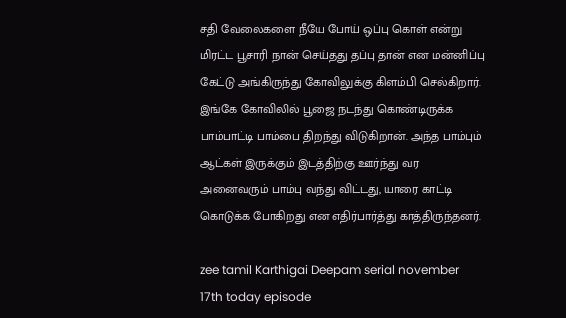சதி வேலைகளை நீயே போய் ஒப்பு கொள் என்று மிரட்ட பூசாரி நான் செய்தது தப்பு தான் என மன்னிப்பு கேட்டு அங்கிருந்து கோவிலுக்கு கிளம்பி செல்கிறார். இங்கே கோவிலில் பூஜை நடந்து கொண்டிருக்க பாம்பாட்டி பாம்பை திறந்து விடுகிறான். அந்த பாம்பும் ஆட்கள் இருக்கும் இடத்திற்கு ஊர்ந்து வர அனைவரும் பாம்பு வந்து விட்டது, யாரை காட்டி கொடுக்க போகிறது என எதிர்பார்த்து காத்திருந்தனர்.

zee tamil Karthigai Deepam serial november 17th today episode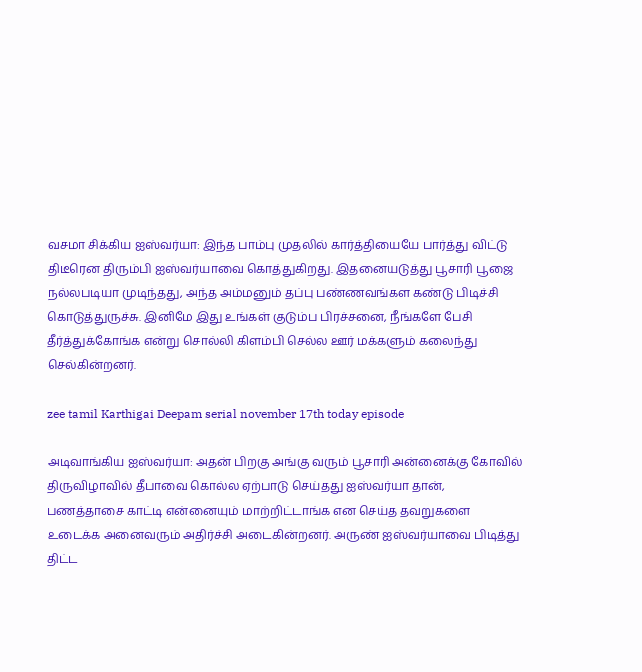வசமா சிக்கிய ஐஸ்வர்யா: இந்த பாம்பு முதலில் கார்த்தியையே பார்த்து விட்டு திடீரென திரும்பி ஐஸ்வர்யாவை கொத்துகிறது. இதனையடுத்து பூசாரி பூஜை நல்லபடியா முடிந்தது, அந்த அம்மனும் தப்பு பண்ணவங்கள கண்டு பிடிச்சி கொடுத்துருச்சு. இனிமே இது உங்கள் குடும்ப பிரச்சனை, நீங்களே பேசி தீர்த்துக்கோங்க என்று சொல்லி கிளம்பி செல்ல ஊர் மக்களும் கலைந்து செல்கின்றனர்.

zee tamil Karthigai Deepam serial november 17th today episode

அடிவாங்கிய ஐஸ்வர்யா: அதன் பிறகு அங்கு வரும் பூசாரி அன்னைக்கு கோவில் திருவிழாவில் தீபாவை கொல்ல ஏற்பாடு செய்தது ஐஸ்வர்யா தான், பணத்தாசை காட்டி என்னையும் மாற்றிட்டாங்க என செய்த தவறுகளை உடைக்க அனைவரும் அதிர்ச்சி அடைகின்றனர். அருண் ஐஸ்வர்யாவை பிடித்து திட்ட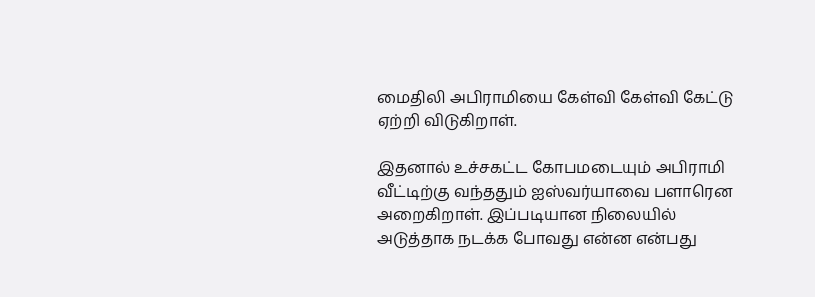மைதிலி அபிராமியை கேள்வி கேள்வி கேட்டு ஏற்றி விடுகிறாள்.

இதனால் உச்சகட்ட கோபமடையும் அபிராமி வீட்டிற்கு வந்ததும் ஐஸ்வர்யாவை பளாரென அறைகிறாள். இப்படியான நிலையில் அடுத்தாக நடக்க போவது என்ன என்பது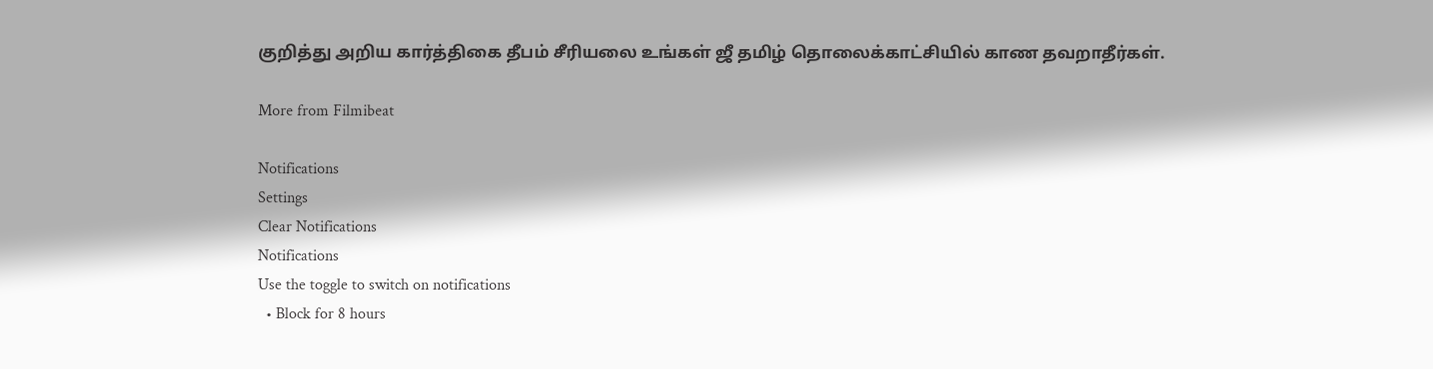குறித்து அறிய கார்த்திகை தீபம் சீரியலை உங்கள் ஜீ தமிழ் தொலைக்காட்சியில் காண தவறாதீர்கள்.

More from Filmibeat

Notifications
Settings
Clear Notifications
Notifications
Use the toggle to switch on notifications
  • Block for 8 hours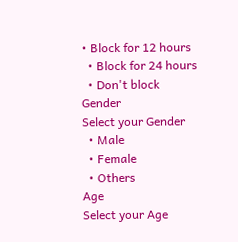• Block for 12 hours
  • Block for 24 hours
  • Don't block
Gender
Select your Gender
  • Male
  • Female
  • Others
Age
Select your Age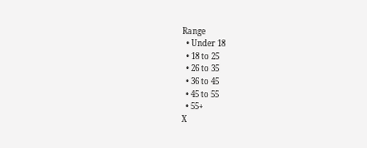Range
  • Under 18
  • 18 to 25
  • 26 to 35
  • 36 to 45
  • 45 to 55
  • 55+
X